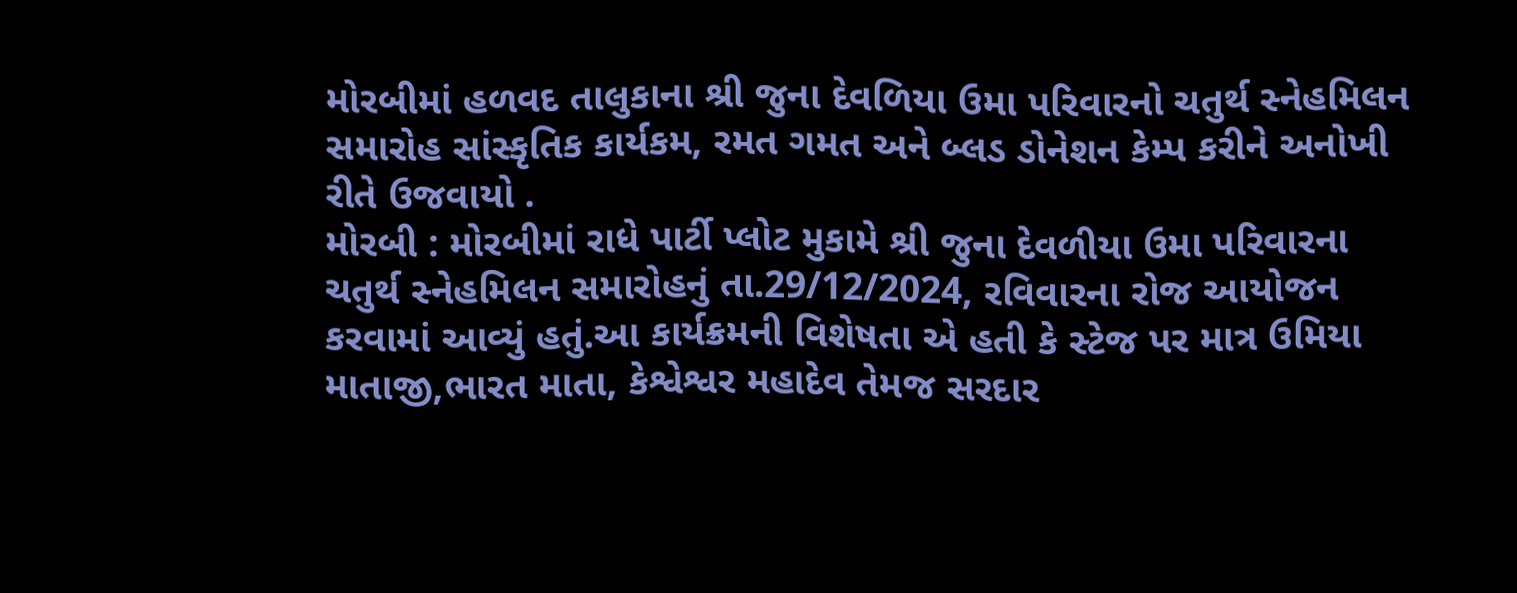મોરબીમાં હળવદ તાલુકાના શ્રી જુના દેવળિયા ઉમા પરિવારનો ચતુર્થ સ્નેહમિલન સમારોહ સાંસ્કૃતિક કાર્યકમ, રમત ગમત અને બ્લડ ડોનેશન કેમ્પ કરીને અનોખી રીતે ઉજવાયો .
મોરબી : મોરબીમાં રાધે પાર્ટી પ્લોટ મુકામે શ્રી જુના દેવળીયા ઉમા પરિવારના ચતુર્થ સ્નેહમિલન સમારોહનું તા.29/12/2024, રવિવારના રોજ આયોજન કરવામાં આવ્યું હતું.આ કાર્યક્રમની વિશેષતા એ હતી કે સ્ટેજ પર માત્ર ઉમિયા માતાજી,ભારત માતા, કેશ્વેશ્વર મહાદેવ તેમજ સરદાર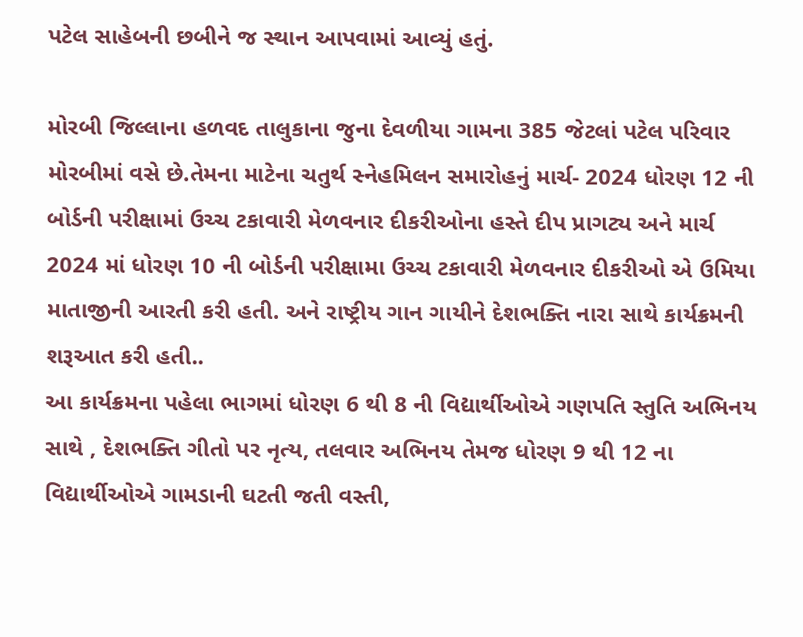પટેલ સાહેબની છબીને જ સ્થાન આપવામાં આવ્યું હતું.

મોરબી જિલ્લાના હળવદ તાલુકાના જુના દેવળીયા ગામના 385 જેટલાં પટેલ પરિવાર મોરબીમાં વસે છે.તેમના માટેના ચતુર્થ સ્નેહમિલન સમારોહનું માર્ચ- 2024 ધોરણ 12 ની બોર્ડની પરીક્ષામાં ઉચ્ચ ટકાવારી મેળવનાર દીકરીઓના હસ્તે દીપ પ્રાગટ્ય અને માર્ચ 2024 માં ધોરણ 10 ની બોર્ડની પરીક્ષામા ઉચ્ચ ટકાવારી મેળવનાર દીકરીઓ એ ઉમિયા માતાજીની આરતી કરી હતી. અને રાષ્ટ્રીય ગાન ગાયીને દેશભક્તિ નારા સાથે કાર્યક્રમની શરૂઆત કરી હતી..
આ કાર્યક્રમના પહેલા ભાગમાં ધોરણ 6 થી 8 ની વિદ્યાર્થીઓએ ગણપતિ સ્તુતિ અભિનય સાથે , દેશભક્તિ ગીતો પર નૃત્ય, તલવાર અભિનય તેમજ ધોરણ 9 થી 12 ના વિદ્યાર્થીઓએ ગામડાની ઘટતી જતી વસ્તી,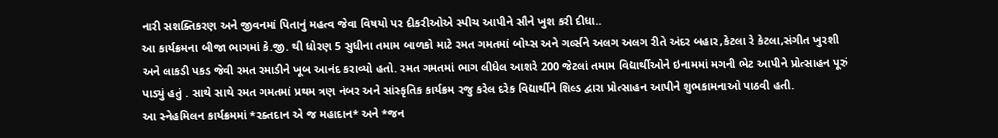નારી સશક્તિકરણ અને જીવનમાં પિતાનું મહત્વ જેવા વિષયો પર દીકરીઓએ સ્પીચ આપીને સૌને ખુશ કરી દીધા..
આ કાર્યક્રમના બીજા ભાગમાં કે.જી. થી ધોરણ 5 સુધીના તમામ બાળકો માટે રમત ગમતમાં બોય્સ અને ગર્લ્સને અલગ અલગ રીતે અંદર બહાર,કેટલા રે કેટલા,સંગીત ખુરશી અને લાકડી પકડ જેવી રમત રમાડીને ખૂબ આનંદ કરાવ્યો હતો. રમત ગમતમાં ભાગ લીધેલ આશરે 200 જેટલાં તમામ વિદ્યાર્થીઓને ઇનામમાં મગની ભેટ આપીને પ્રોત્સાહન પૂરું પાડ્યું હતું . સાથે સાથે રમત ગમતમાં પ્રથમ ત્રણ નંબર અને સાંસ્કૃતિક કાર્યક્રમ રજુ કરેલ દરેક વિદ્યાર્થીને શિલ્ડ દ્વારા પ્રોત્સાહન આપીને શુભકામનાઓ પાઠવી હતી.
આ સ્નેહમિલન કાર્યક્રમમાં *રક્તદાન એ જ મહાદાન* અને *જન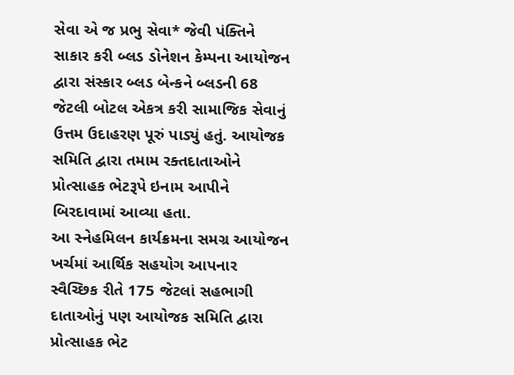સેવા એ જ પ્રભુ સેવા* જેવી પંક્તિને સાકાર કરી બ્લડ ડોનેશન કેમ્પના આયોજન દ્વારા સંસ્કાર બ્લડ બેન્કને બ્લડની 68 જેટલી બોટલ એકત્ર કરી સામાજિક સેવાનું ઉત્તમ ઉદાહરણ પૂરું પાડ્યું હતું. આયોજક સમિતિ દ્વારા તમામ રક્તદાતાઓને પ્રોત્સાહક ભેટરૂપે ઇનામ આપીને બિરદાવામાં આવ્યા હતા.
આ સ્નેહમિલન કાર્યક્રમના સમગ્ર આયોજન ખર્ચમાં આર્થિક સહયોગ આપનાર સ્વૈચ્છિક રીતે 175 જેટલાં સહભાગી દાતાઓનું પણ આયોજક સમિતિ દ્વારા પ્રોત્સાહક ભેટ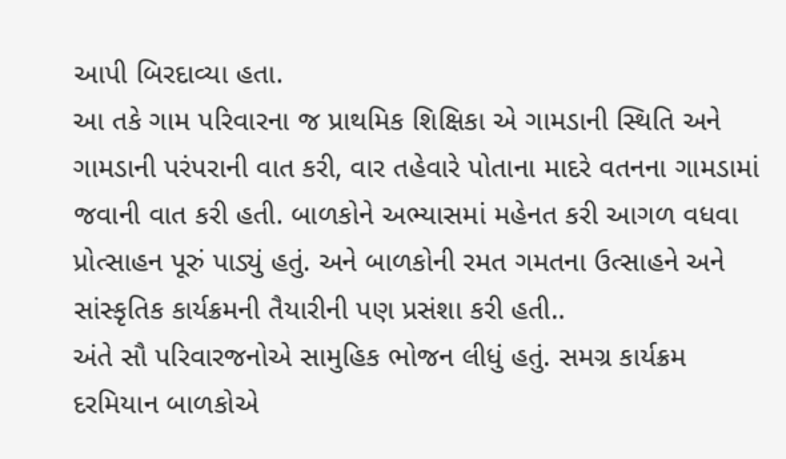આપી બિરદાવ્યા હતા.
આ તકે ગામ પરિવારના જ પ્રાથમિક શિક્ષિકા એ ગામડાની સ્થિતિ અને ગામડાની પરંપરાની વાત કરી, વાર તહેવારે પોતાના માદરે વતનના ગામડામાં જવાની વાત કરી હતી. બાળકોને અભ્યાસમાં મહેનત કરી આગળ વધવા પ્રોત્સાહન પૂરું પાડ્યું હતું. અને બાળકોની રમત ગમતના ઉત્સાહને અને સાંસ્કૃતિક કાર્યક્રમની તૈયારીની પણ પ્રસંશા કરી હતી..
અંતે સૌ પરિવારજનોએ સામુહિક ભોજન લીધું હતું. સમગ્ર કાર્યક્રમ દરમિયાન બાળકોએ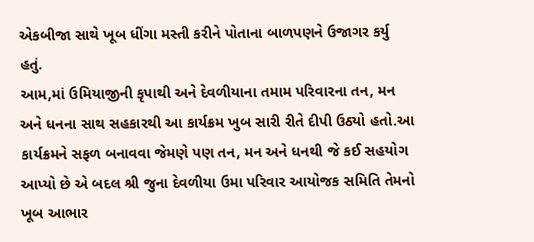એકબીજા સાથે ખૂબ ધીંગા મસ્તી કરીને પોતાના બાળપણને ઉજાગર કર્યુ હતું.
આમ,માં ઉમિયાજીની કૃપાથી અને દેવળીયાના તમામ પરિવારના તન, મન અને ધનના સાથ સહકારથી આ કાર્યક્રમ ખુબ સારી રીતે દીપી ઉઠ્યો હતો.આ કાર્યક્રમને સફળ બનાવવા જેમણે પણ તન, મન અને ધનથી જે કઈ સહયોગ આપ્યો છે એ બદલ શ્રી જુના દેવળીયા ઉમા પરિવાર આયોજક સમિતિ તેમનો ખૂબ આભાર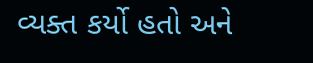વ્યક્ત કર્યો હતો અને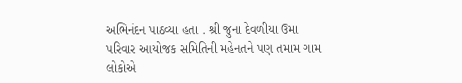અભિનંદન પાઠવ્યા હતા . શ્રી જુના દેવળીયા ઉમા પરિવાર આયોજક સમિતિની મહેનતને પણ તમામ ગામ લોકોએ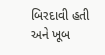બિરદાવી હતી અને ખૂબ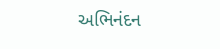અભિનંદન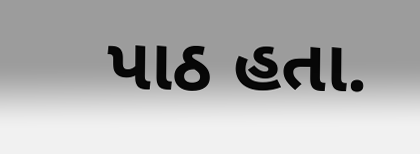પાઠ હતા.